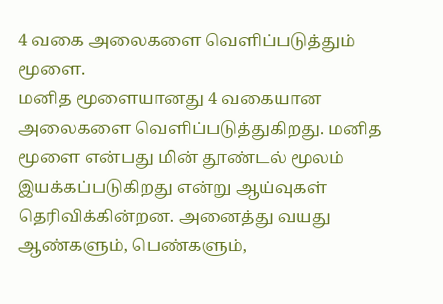4 வகை அலைகளை வெளிப்படுத்தும் மூளை.
மனித மூளையானது 4 வகையான அலைகளை வெளிப்படுத்துகிறது. மனித மூளை என்பது மின் தூண்டல் மூலம் இயக்கப்படுகிறது என்று ஆய்வுகள் தெரிவிக்கின்றன. அனைத்து வயது ஆண்களும், பெண்களும்,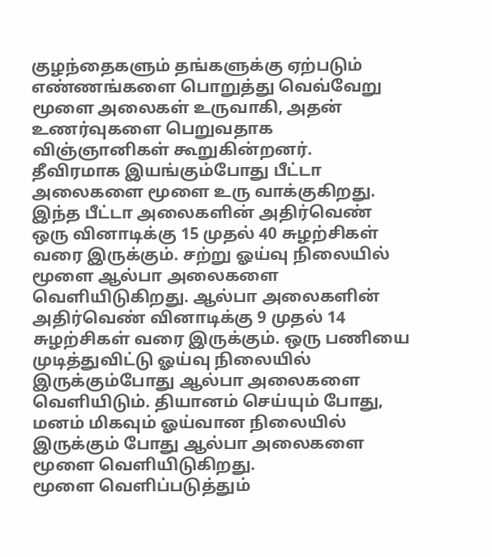குழந்தைகளும் தங்களுக்கு ஏற்படும் எண்ணங்களை பொறுத்து வெவ்வேறு மூளை அலைகள் உருவாகி, அதன் உணர்வுகளை பெறுவதாக விஞ்ஞானிகள் கூறுகின்றனர்.
தீவிரமாக இயங்கும்போது பீட்டா அலைகளை மூளை உரு வாக்குகிறது. இந்த பீட்டா அலைகளின் அதிர்வெண் ஒரு வினாடிக்கு 15 முதல் 40 சுழற்சிகள் வரை இருக்கும். சற்று ஓய்வு நிலையில் மூளை ஆல்பா அலைகளை வெளியிடுகிறது. ஆல்பா அலைகளின் அதிர்வெண் வினாடிக்கு 9 முதல் 14 சுழற்சிகள் வரை இருக்கும். ஒரு பணியை முடித்துவிட்டு ஓய்வு நிலையில் இருக்கும்போது ஆல்பா அலைகளை வெளியிடும். தியானம் செய்யும் போது, மனம் மிகவும் ஓய்வான நிலையில் இருக்கும் போது ஆல்பா அலைகளை மூளை வெளியிடுகிறது.
மூளை வெளிப்படுத்தும்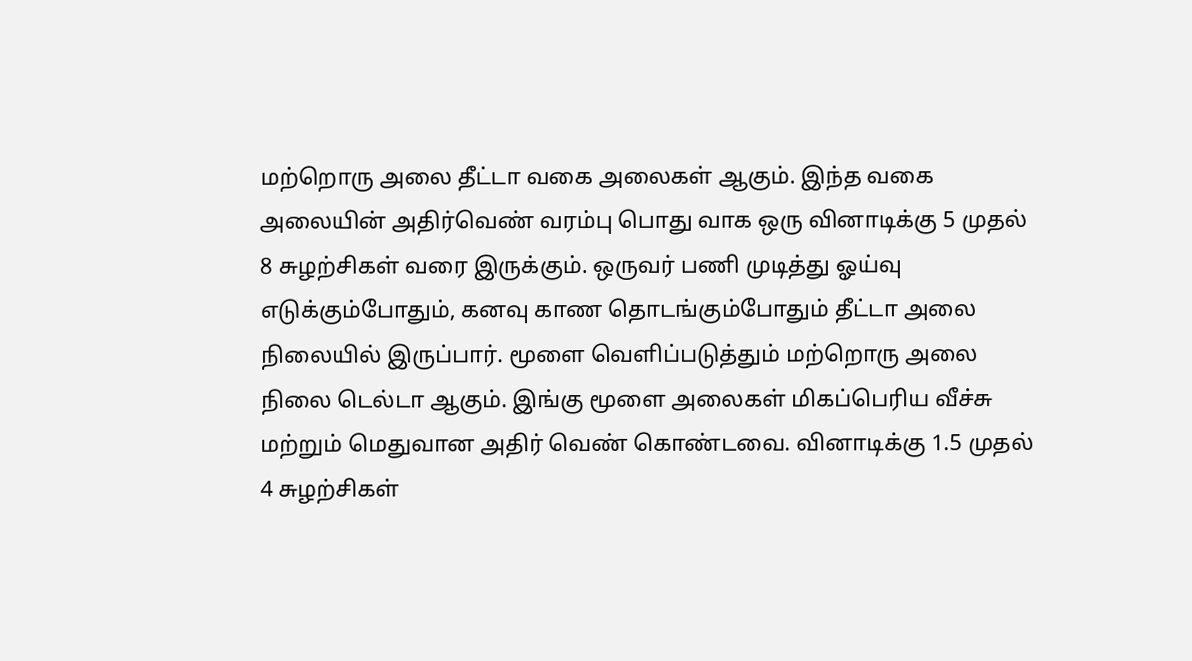மற்றொரு அலை தீட்டா வகை அலைகள் ஆகும். இந்த வகை அலையின் அதிர்வெண் வரம்பு பொது வாக ஒரு வினாடிக்கு 5 முதல் 8 சுழற்சிகள் வரை இருக்கும். ஒருவர் பணி முடித்து ஓய்வு எடுக்கும்போதும், கனவு காண தொடங்கும்போதும் தீட்டா அலை நிலையில் இருப்பார். மூளை வெளிப்படுத்தும் மற்றொரு அலை நிலை டெல்டா ஆகும். இங்கு மூளை அலைகள் மிகப்பெரிய வீச்சு மற்றும் மெதுவான அதிர் வெண் கொண்டவை. வினாடிக்கு 1.5 முதல் 4 சுழற்சிகள்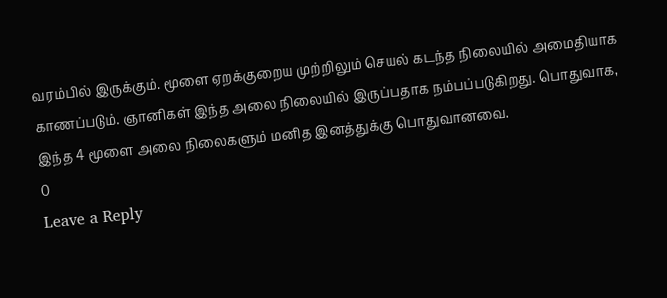வரம்பில் இருக்கும். மூளை ஏறக்குறைய முற்றிலும் செயல் கடந்த நிலையில் அமைதியாக காணப்படும். ஞானிகள் இந்த அலை நிலையில் இருப்பதாக நம்பப்படுகிறது. பொதுவாக, இந்த 4 மூளை அலை நிலைகளும் மனித இனத்துக்கு பொதுவானவை.
0
Leave a Reply